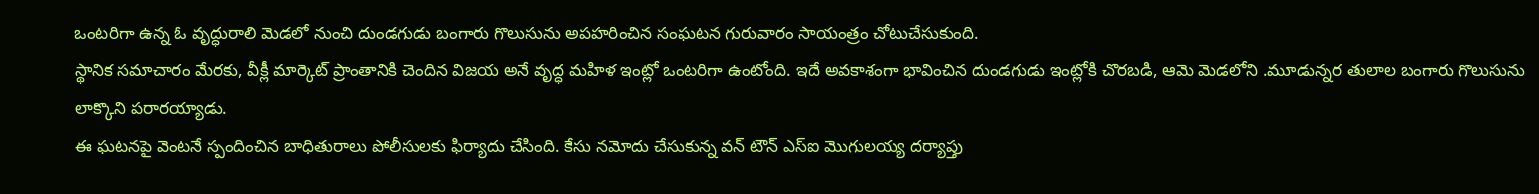ఒంటరిగా ఉన్న ఓ వృద్ధురాలి మెడలో నుంచి దుండగుడు బంగారు గొలుసును అపహరించిన సంఘటన గురువారం సాయంత్రం చోటుచేసుకుంది.
స్థానిక సమాచారం మేరకు, వీక్లీ మార్కెట్ ప్రాంతానికి చెందిన విజయ అనే వృద్ధ మహిళ ఇంట్లో ఒంటరిగా ఉంటోంది. ఇదే అవకాశంగా భావించిన దుండగుడు ఇంట్లోకి చొరబడి, ఆమె మెడలోని .మూడున్నర తులాల బంగారు గొలుసును లాక్కొని పరారయ్యాడు.
ఈ ఘటనపై వెంటనే స్పందించిన బాధితురాలు పోలీసులకు ఫిర్యాదు చేసింది. కేసు నమోదు చేసుకున్న వన్ టౌన్ ఎస్ఐ మొగులయ్య దర్యాప్తు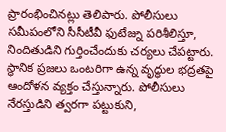ప్రారంభించినట్లు తెలిపారు. పోలీసులు సమీపంలోని సీసీటీవీ ఫుటేజ్ను పరిశీలిస్తూ, నిందితుడిని గుర్తించేందుకు చర్యలు చేపట్టారు.
స్థానిక ప్రజలు ఒంటరిగా ఉన్న వృద్ధుల భద్రతపై ఆందోళన వ్యక్తం చేస్తున్నారు. పోలీసులు నేరస్తుడిని త్వరగా పట్టుకుని,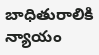బాధితురాలికి న్యాయం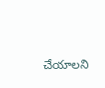చేయాలని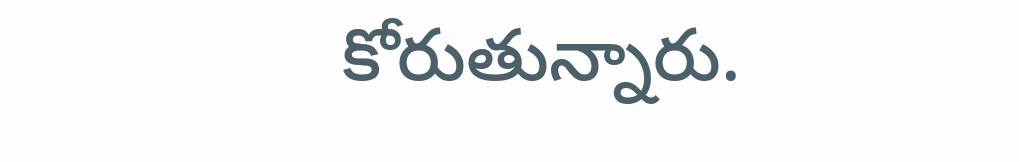కోరుతున్నారు.